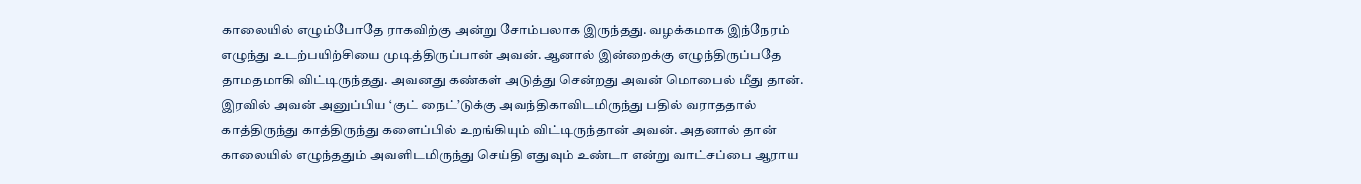காலையில் எழும்போதே ராகவிற்கு அன்று சோம்பலாக இருந்தது. வழக்கமாக இந்நேரம் எழுந்து உடற்பயிற்சியை முடித்திருப்பான் அவன். ஆனால் இன்றைக்கு எழுந்திருப்பதே தாமதமாகி விட்டிருந்தது. அவனது கண்கள் அடுத்து சென்றது அவன் மொபைல் மீது தான். இரவில் அவன் அனுப்பிய ‘குட் நைட்’டுக்கு அவந்திகாவிடமிருந்து பதில் வராததால் காத்திருந்து காத்திருந்து களைப்பில் உறங்கியும் விட்டிருந்தான் அவன். அதனால் தான் காலையில் எழுந்ததும் அவளிடமிருந்து செய்தி எதுவும் உண்டா என்று வாட்சப்பை ஆராய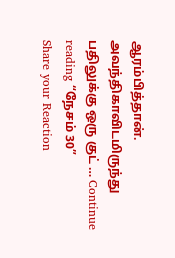ஆரம்பித்தான். அவந்திகாவிடமிருந்து பதிலுக்கு ஒரு குட் … Continue reading “நேசம் 30”
Share your Reaction